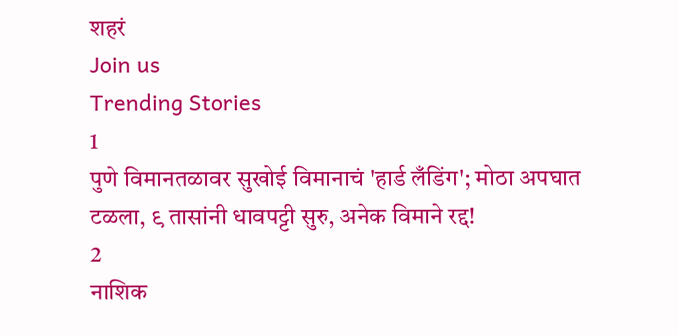शहरं
Join us
Trending Stories
1
पुणे विमानतळावर सुखोई विमानाचं 'हार्ड लँडिंग'; मोठा अपघात टळला, ९ तासांनी धावपट्टी सुरु, अनेक विमाने रद्द!
2
नाशिक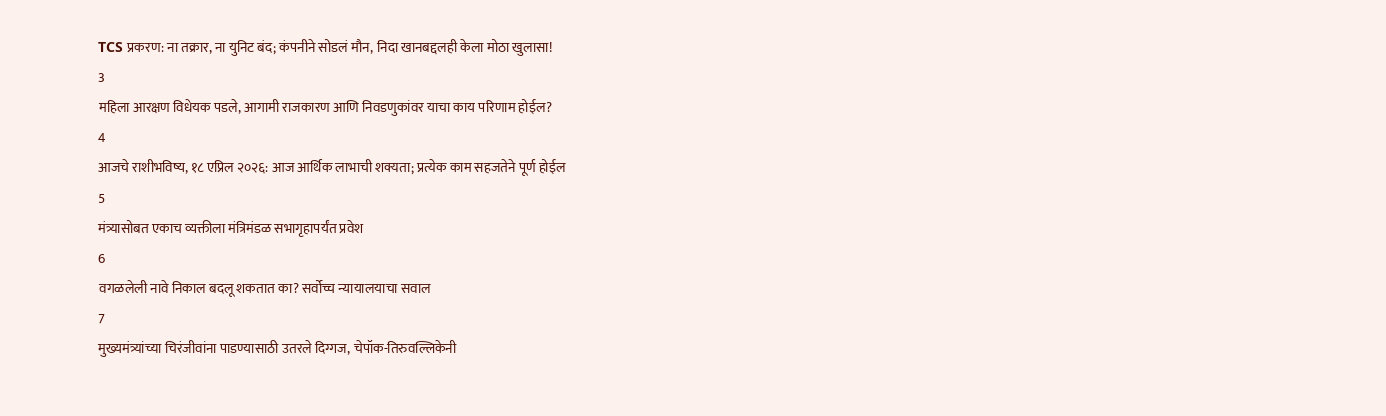TCS प्रकरण: ना तक्रार, ना युनिट बंद; कंपनीने सोडलं मौन, निदा खानबद्दलही केला मोठा खुलासा!
3
महिला आरक्षण विधेयक पडले, आगामी राजकारण आणि निवडणुकांवर याचा काय परिणाम होईल?
4
आजचे राशीभविष्य, १८ एप्रिल २०२६: आज आर्थिक लाभाची शक्यता; प्रत्येक काम सहजतेने पूर्ण होईल
5
मंत्र्यासोबत एकाच व्यक्तीला मंत्रिमंडळ सभागृहापर्यंत प्रवेश
6
वगळलेली नावे निकाल बदलू शकतात का? सर्वोच्च न्यायालयाचा सवाल
7
मुख्यमंत्र्यांच्या चिरंजीवांना पाडण्यासाठी उतरले दिग्गज, चेपॉक-तिरुवल्लिकेनी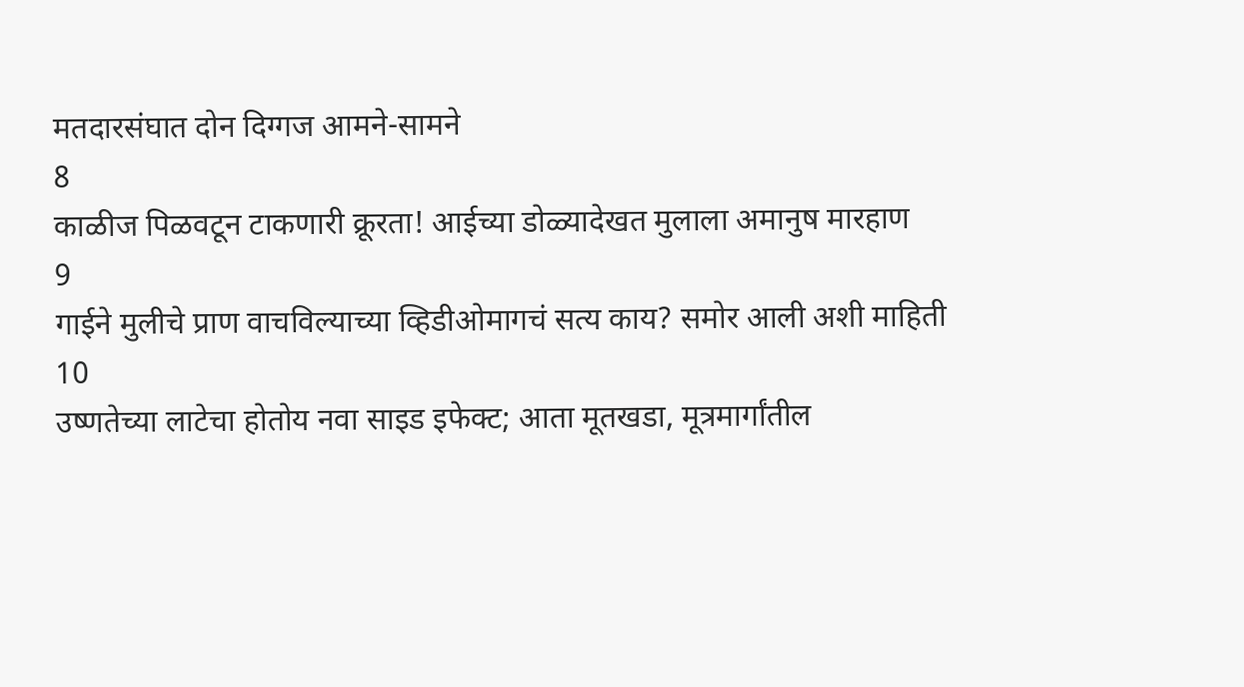मतदारसंघात दोन दिग्गज आमने-सामने
8
काळीज पिळवटून टाकणारी क्रूरता! आईच्या डोळ्यादेखत मुलाला अमानुष मारहाण
9
गाईने मुलीचे प्राण वाचविल्याच्या व्हिडीओमागचं सत्य काय? समोर आली अशी माहिती
10
उष्णतेच्या लाटेचा होतोय नवा साइड इफेक्ट; आता मूतखडा, मूत्रमार्गांतील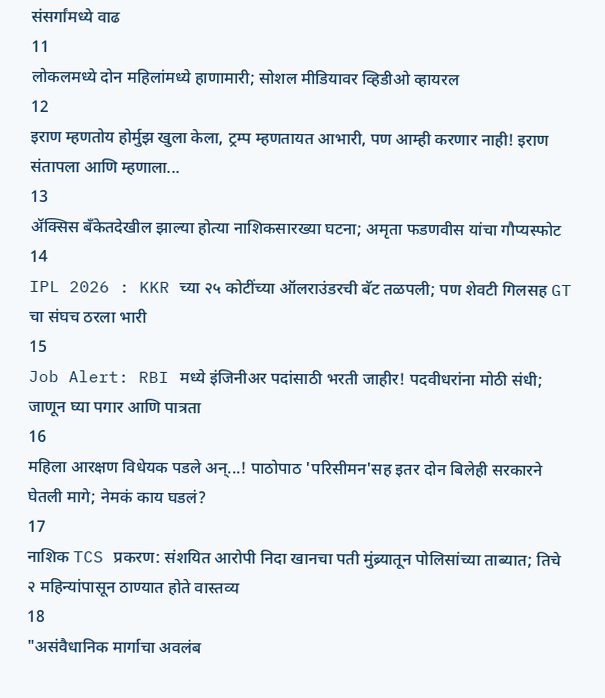संसर्गांमध्ये वाढ
11
लोकलमध्ये दोन महिलांमध्ये हाणामारी; सोशल मीडियावर व्हिडीओ व्हायरल
12
इराण म्हणतोय होर्मुझ खुला केला, ट्रम्प म्हणतायत आभारी, पण आम्ही करणार नाही! इराण संतापला आणि म्हणाला...
13
ॲक्सिस बँकेतदेखील झाल्या होत्या नाशिकसारख्या घटना; अमृता फडणवीस यांचा गौप्यस्फोट
14
IPL 2026 : KKR च्या २५ कोटींच्या ऑलराउंडरची बॅट तळपली; पण शेवटी गिलसह GT चा संघच ठरला भारी
15
Job Alert: RBI मध्ये इंजिनीअर पदांसाठी भरती जाहीर! पदवीधरांना मोठी संधी; जाणून घ्या पगार आणि पात्रता
16
महिला आरक्षण विधेयक पडले अन्...! पाठोपाठ 'परिसीमन'सह इतर दोन बिलेही सरकारने घेतली मागे; नेमकं काय घडलं?
17
नाशिक TCS प्रकरण: संशयित आरोपी निदा खानचा पती मुंब्र्यातून पोलिसांच्या ताब्यात; तिचे २ महिन्यांपासून ठाण्यात होते वास्तव्य
18
"असंवैधानिक मार्गाचा अवलंब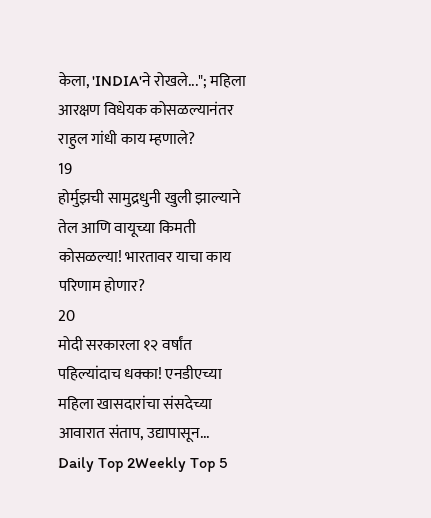केला, 'INDIA'ने रोखले..."; महिला आरक्षण विधेयक कोसळल्यानंतर राहुल गांधी काय म्हणाले?
19
होर्मुझची सामुद्रधुनी खुली झाल्याने तेल आणि वायूच्या किमती कोसळल्या! भारतावर याचा काय परिणाम होणार?
20
मोदी सरकारला १२ वर्षांत पहिल्यांदाच धक्का! एनडीएच्या महिला खासदारांचा संसदेच्या आवारात संताप, उद्यापासून...
Daily Top 2Weekly Top 5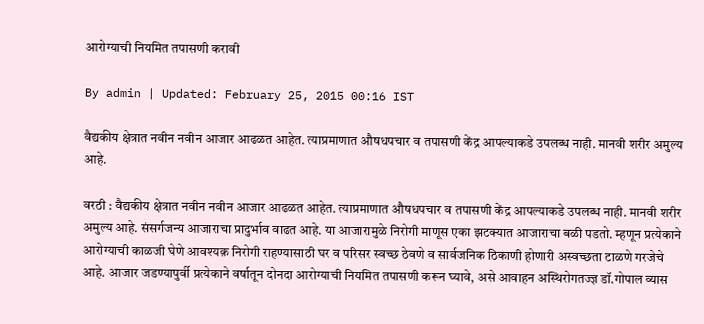आरोग्याची नियमित तपासणी करावी

By admin | Updated: February 25, 2015 00:16 IST

वैद्यकीय क्षेत्रात नवीन नवीन आजार आढळत आहेत. त्याप्रमाणात औषधपचार व तपासणी केंद्र आपल्याकडे उपलब्ध नाही. मानवी शरीर अमुल्य आहे.

वरठी : वैद्यकीय क्षेत्रात नवीन नवीन आजार आढळत आहेत. त्याप्रमाणात औषधपचार व तपासणी केंद्र आपल्याकडे उपलब्ध नाही. मानवी शरीर अमुल्य आहे. संसर्गजन्य आजाराचा प्रादुर्भाव वाढत आहे. या आजारामुळे निरोगी माणूस एका झटक्यात आजाराचा बळी पडतो. म्हणून प्रत्येकाने आरोग्याची काळजी घेणे आवश्यक़ निरोगी राहण्यासाठी घर व परिसर स्वच्छ ठेवणे व सार्वजनिक ठिकाणी होणारी अस्वच्छता टाळणे गरजेचे आहे. आजार जडण्यापुर्वी प्रत्येकाने वर्षातून दोनदा आरोग्याची नियमित तपासणी करून घ्यावे, असे आवाहन अस्थिरोगतज्ज्ञ डॉ.गोपाल व्यास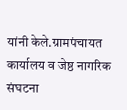यांनी केले.ग्रामपंचायत कार्यालय व जेष्ठ नागरिक संघटना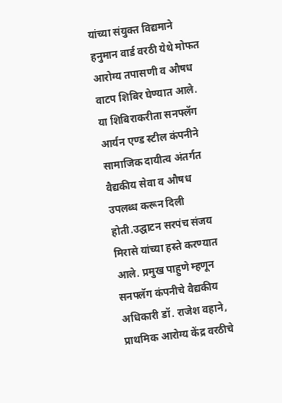यांच्या संयुक्त विद्यमाने हनुमान वार्ड वरठी येथे मोफत आरोग्य तपासणी व औषध वाटप शिबिर घेण्यात आले. या शिबिराकरीता सनफ्लॅग आर्यन एण्ड स्टील कंपनीने सामाजिक दायीत्व अंतर्गत वैद्यकीय सेवा व औषध उपलब्ध करून दिली होती.उद्घाटन सरपंच संजय मिरासे यांच्या हस्ते करण्यात आले. प्रमुख पाहुणे म्हणून सनफ्लॅग कंपनीचे वैद्यकीय अधिकारी डॉ. राजेश वहाने, प्राथमिक आरोग्य केंद्र वरठीचे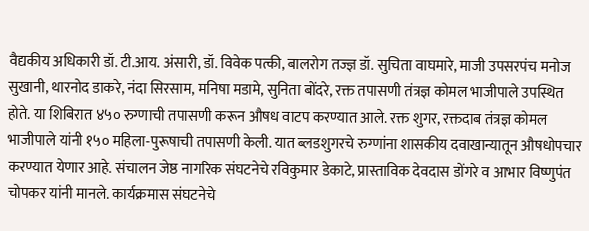वैद्यकीय अधिकारी डॉ. टी.आय. अंसारी, डॉ. विवेक पत्की, बालरोग तज्ज्ञ डॉ. सुचिता वाघमारे, माजी उपसरपंच मनोज सुखानी, थारनोद डाकरे, नंदा सिरसाम, मनिषा मडामे, सुनिता बोंदरे, रक्त तपासणी तंत्रज्ञ कोमल भाजीपाले उपस्थित होते. या शिबिरात ४५० रुग्णाची तपासणी करून औषध वाटप करण्यात आले. रक्त शुगर, रक्तदाब तंत्रज्ञ कोमल भाजीपाले यांनी १५० महिला-पुरूषाची तपासणी केली. यात ब्लडशुगरचे रुग्णांना शासकीय दवाखान्यातून औषधोपचार करण्यात येणार आहे. संचालन जेष्ठ नागरिक संघटनेचे रविकुमार डेकाटे, प्रास्ताविक देवदास डोंगरे व आभार विष्णुपंत चोपकर यांनी मानले. कार्यक्रमास संघटनेचे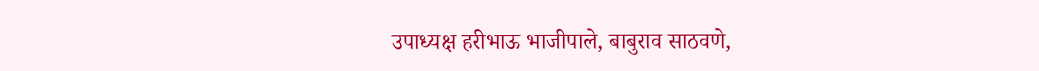उपाध्यक्ष हरीभाऊ भाजीपाले, बाबुराव साठवणे,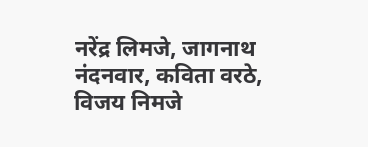नरेंद्र लिमजे, जागनाथ नंदनवार, कविता वरठे, विजय निमजे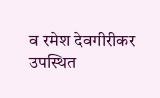व रमेश देवगीरीकर उपस्थित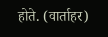होते. (वार्ताहर)